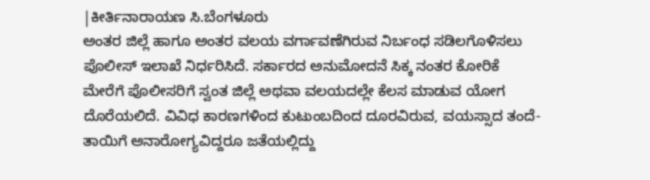|ಕೀರ್ತಿನಾರಾಯಣ ಸಿ.ಬೆಂಗಳೂರು
ಅಂತರ ಜಿಲ್ಲೆ ಹಾಗೂ ಅಂತರ ವಲಯ ವರ್ಗಾವಣೆಗಿರುವ ನಿರ್ಬಂಧ ಸಡಿಲಗೊಳಿಸಲು ಪೊಲೀಸ್ ಇಲಾಖೆ ನಿರ್ಧರಿಸಿದೆ. ಸರ್ಕಾರದ ಅನುಮೋದನೆ ಸಿಕ್ಕ ನಂತರ ಕೋರಿಕೆ ಮೇರೆಗೆ ಪೊಲೀಸರಿಗೆ ಸ್ವಂತ ಜಿಲ್ಲೆ ಅಥವಾ ವಲಯದಲ್ಲೇ ಕೆಲಸ ಮಾಡುವ ಯೋಗ ದೊರೆಯಲಿದೆ. ವಿವಿಧ ಕಾರಣಗಳಿಂದ ಕುಟುಂಬದಿಂದ ದೂರವಿರುವ, ವಯಸ್ಸಾದ ತಂದೆ-ತಾಯಿಗೆ ಅನಾರೋಗ್ಯವಿದ್ದರೂ ಜತೆಯಲ್ಲಿದ್ದು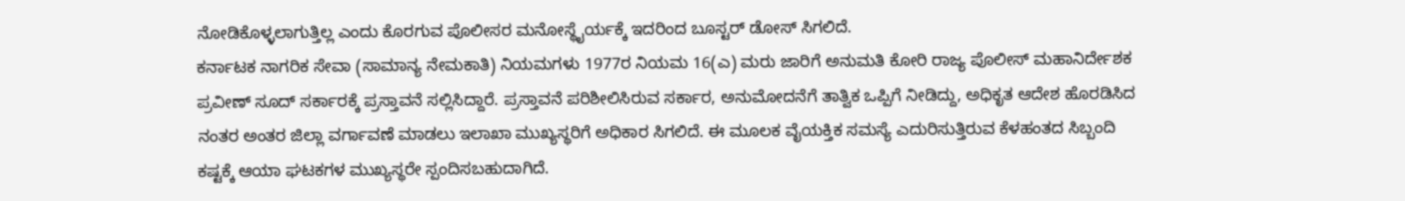ನೋಡಿಕೊಳ್ಳಲಾಗುತ್ತಿಲ್ಲ ಎಂದು ಕೊರಗುವ ಪೊಲೀಸರ ಮನೋಸ್ಥೈರ್ಯಕ್ಕೆ ಇದರಿಂದ ಬೂಸ್ಟರ್ ಡೋಸ್ ಸಿಗಲಿದೆ.
ಕರ್ನಾಟಕ ನಾಗರಿಕ ಸೇವಾ (ಸಾಮಾನ್ಯ ನೇಮಕಾತಿ) ನಿಯಮಗಳು 1977ರ ನಿಯಮ 16(ಎ) ಮರು ಜಾರಿಗೆ ಅನುಮತಿ ಕೋರಿ ರಾಜ್ಯ ಪೊಲೀಸ್ ಮಹಾನಿರ್ದೇಶಕ ಪ್ರವೀಣ್ ಸೂದ್ ಸರ್ಕಾರಕ್ಕೆ ಪ್ರಸ್ತಾವನೆ ಸಲ್ಲಿಸಿದ್ದಾರೆ. ಪ್ರಸ್ತಾವನೆ ಪರಿಶೀಲಿಸಿರುವ ಸರ್ಕಾರ, ಅನುಮೋದನೆಗೆ ತಾತ್ವಿಕ ಒಪ್ಪಿಗೆ ನೀಡಿದ್ದು, ಅಧಿಕೃತ ಆದೇಶ ಹೊರಡಿಸಿದ ನಂತರ ಅಂತರ ಜಿಲ್ಲಾ ವರ್ಗಾವಣೆ ಮಾಡಲು ಇಲಾಖಾ ಮುಖ್ಯಸ್ಥರಿಗೆ ಅಧಿಕಾರ ಸಿಗಲಿದೆ. ಈ ಮೂಲಕ ವೈಯಕ್ತಿಕ ಸಮಸ್ಯೆ ಎದುರಿಸುತ್ತಿರುವ ಕೆಳಹಂತದ ಸಿಬ್ಬಂದಿ ಕಷ್ಟಕ್ಕೆ ಆಯಾ ಘಟಕಗಳ ಮುಖ್ಯಸ್ಥರೇ ಸ್ಪಂದಿಸಬಹುದಾಗಿದೆ.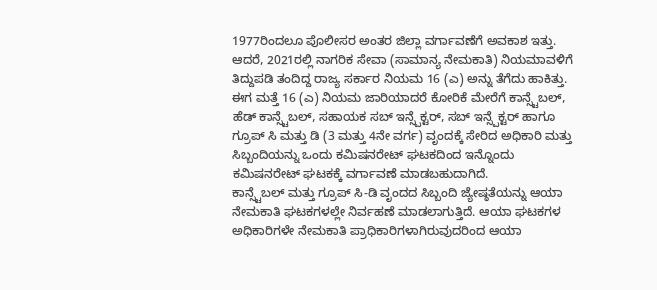1977ರಿಂದಲೂ ಪೊಲೀಸರ ಅಂತರ ಜಿಲ್ಲಾ ವರ್ಗಾವಣೆಗೆ ಅವಕಾಶ ಇತ್ತು. ಆದರೆ, 2021ರಲ್ಲಿ ನಾಗರಿಕ ಸೇವಾ (ಸಾಮಾನ್ಯ ನೇಮಕಾತಿ) ನಿಯಮಾವಳಿಗೆ ತಿದ್ದುಪಡಿ ತಂದಿದ್ದ ರಾಜ್ಯ ಸರ್ಕಾರ ನಿಯಮ 16 (ಎ) ಅನ್ನು ತೆಗೆದು ಹಾಕಿತ್ತು.
ಈಗ ಮತ್ತೆ 16 (ಎ) ನಿಯಮ ಜಾರಿಯಾದರೆ ಕೋರಿಕೆ ಮೇರೆಗೆ ಕಾನ್ಸ್ಟೆಬಲ್, ಹೆಡ್ ಕಾನ್ಸ್ಟೆಬಲ್, ಸಹಾಯಕ ಸಬ್ ಇನ್ಸ್ಪೆಕ್ಟರ್, ಸಬ್ ಇನ್ಸ್ಪೆಕ್ಟರ್ ಹಾಗೂ ಗ್ರೂಪ್ ಸಿ ಮತ್ತು ಡಿ (3 ಮತ್ತು 4ನೇ ವರ್ಗ) ವೃಂದಕ್ಕೆ ಸೇರಿದ ಅಧಿಕಾರಿ ಮತ್ತು ಸಿಬ್ಬಂದಿಯನ್ನು ಒಂದು ಕಮಿಷನರೇಟ್ ಘಟಕದಿಂದ ಇನ್ನೊಂದು ಕಮಿಷನರೇಟ್ ಘಟಕಕ್ಕೆ ವರ್ಗಾವಣೆ ಮಾಡಬಹುದಾಗಿದೆ.
ಕಾನ್ಸ್ಟೆಬಲ್ ಮತ್ತು ಗ್ರೂಪ್ ಸಿ-ಡಿ ವೃಂದದ ಸಿಬ್ಬಂದಿ ಜ್ಯೇಷ್ಠತೆಯನ್ನು ಆಯಾ ನೇಮಕಾತಿ ಘಟಕಗಳಲ್ಲೇ ನಿರ್ವಹಣೆ ಮಾಡಲಾಗುತ್ತಿದೆ. ಆಯಾ ಘಟಕಗಳ ಅಧಿಕಾರಿಗಳೇ ನೇಮಕಾತಿ ಪ್ರಾಧಿಕಾರಿಗಳಾಗಿರುವುದರಿಂದ ಆಯಾ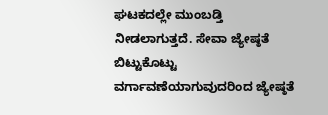ಘಟಕದಲ್ಲೇ ಮುಂಬಡ್ತಿ ನೀಡಲಾಗುತ್ತದೆ. ಸೇವಾ ಜ್ಯೇಷ್ಠತೆ ಬಿಟ್ಟುಕೊಟ್ಟು ವರ್ಗಾವಣೆಯಾಗುವುದರಿಂದ ಜ್ಯೇಷ್ಠತೆ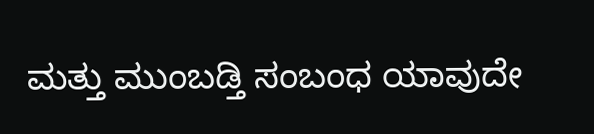ಮತ್ತು ಮುಂಬಡ್ತಿ ಸಂಬಂಧ ಯಾವುದೇ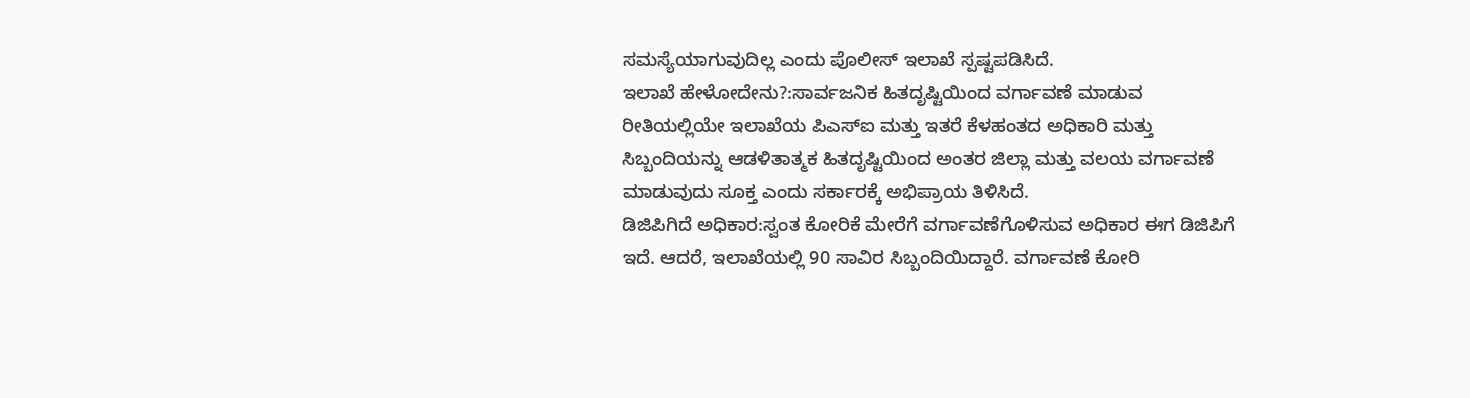ಸಮಸ್ಯೆಯಾಗುವುದಿಲ್ಲ ಎಂದು ಪೊಲೀಸ್ ಇಲಾಖೆ ಸ್ಪಷ್ಟಪಡಿಸಿದೆ.
ಇಲಾಖೆ ಹೇಳೋದೇನು?:ಸಾರ್ವಜನಿಕ ಹಿತದೃಷ್ಟಿಯಿಂದ ವರ್ಗಾವಣೆ ಮಾಡುವ ರೀತಿಯಲ್ಲಿಯೇ ಇಲಾಖೆಯ ಪಿಎಸ್ಐ ಮತ್ತು ಇತರೆ ಕೆಳಹಂತದ ಅಧಿಕಾರಿ ಮತ್ತು ಸಿಬ್ಬಂದಿಯನ್ನು ಆಡಳಿತಾತ್ಮಕ ಹಿತದೃಷ್ಟಿಯಿಂದ ಅಂತರ ಜಿಲ್ಲಾ ಮತ್ತು ವಲಯ ವರ್ಗಾವಣೆ ಮಾಡುವುದು ಸೂಕ್ತ ಎಂದು ಸರ್ಕಾರಕ್ಕೆ ಅಭಿಪ್ರಾಯ ತಿಳಿಸಿದೆ.
ಡಿಜಿಪಿಗಿದೆ ಅಧಿಕಾರ:ಸ್ವಂತ ಕೋರಿಕೆ ಮೇರೆಗೆ ವರ್ಗಾವಣೆಗೊಳಿಸುವ ಅಧಿಕಾರ ಈಗ ಡಿಜಿಪಿಗೆ ಇದೆ. ಆದರೆ, ಇಲಾಖೆಯಲ್ಲಿ 90 ಸಾವಿರ ಸಿಬ್ಬಂದಿಯಿದ್ದಾರೆ. ವರ್ಗಾವಣೆ ಕೋರಿ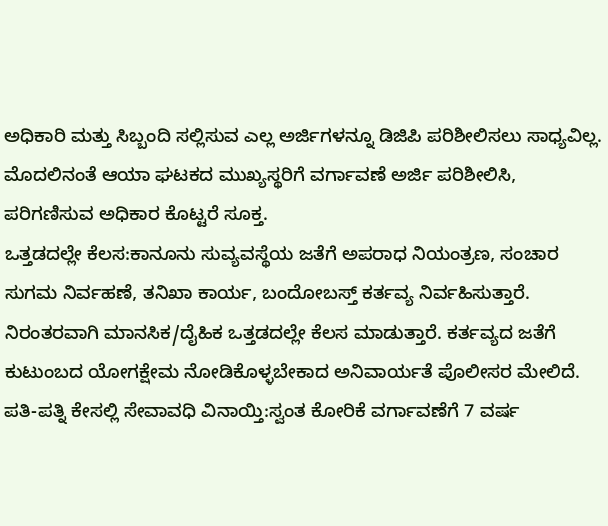ಅಧಿಕಾರಿ ಮತ್ತು ಸಿಬ್ಬಂದಿ ಸಲ್ಲಿಸುವ ಎಲ್ಲ ಅರ್ಜಿಗಳನ್ನೂ ಡಿಜಿಪಿ ಪರಿಶೀಲಿಸಲು ಸಾಧ್ಯವಿಲ್ಲ. ಮೊದಲಿನಂತೆ ಆಯಾ ಘಟಕದ ಮುಖ್ಯಸ್ಥರಿಗೆ ವರ್ಗಾವಣೆ ಅರ್ಜಿ ಪರಿಶೀಲಿಸಿ, ಪರಿಗಣಿಸುವ ಅಧಿಕಾರ ಕೊಟ್ಟರೆ ಸೂಕ್ತ.
ಒತ್ತಡದಲ್ಲೇ ಕೆಲಸ:ಕಾನೂನು ಸುವ್ಯವಸ್ಥೆಯ ಜತೆಗೆ ಅಪರಾಧ ನಿಯಂತ್ರಣ, ಸಂಚಾರ ಸುಗಮ ನಿರ್ವಹಣೆ, ತನಿಖಾ ಕಾರ್ಯ, ಬಂದೋಬಸ್ತ್ ಕರ್ತವ್ಯ ನಿರ್ವಹಿಸುತ್ತಾರೆ. ನಿರಂತರವಾಗಿ ಮಾನಸಿಕ/ದೈಹಿಕ ಒತ್ತಡದಲ್ಲೇ ಕೆಲಸ ಮಾಡುತ್ತಾರೆ. ಕರ್ತವ್ಯದ ಜತೆಗೆ ಕುಟುಂಬದ ಯೋಗಕ್ಷೇಮ ನೋಡಿಕೊಳ್ಳಬೇಕಾದ ಅನಿವಾರ್ಯತೆ ಪೊಲೀಸರ ಮೇಲಿದೆ.
ಪತಿ-ಪತ್ನಿ ಕೇಸಲ್ಲಿ ಸೇವಾವಧಿ ವಿನಾಯ್ತಿ:ಸ್ವಂತ ಕೋರಿಕೆ ವರ್ಗಾವಣೆಗೆ 7 ವರ್ಷ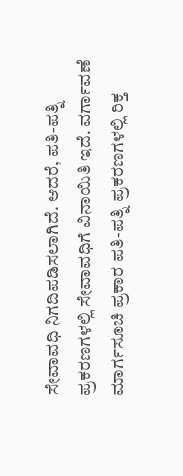ಸೇವಾವಧಿ ನಿಗದಿಪಡಿಸಲಾಗಿದೆ. ಆದರೆ, ಪತಿ-ಪತ್ನಿ ಪ್ರಕರಣಗಳಲ್ಲಿ ಸೇವಾವಧಿಗೆ ವಿನಾಯಿತಿ ಇದೆ. ವರ್ಗಾವಣೆ ಮಾರ್ಗಸೂಚಿ ಪ್ರಕಾರ ಪತಿ-ಪತ್ನಿ ಪ್ರಕರಣಗಳಲ್ಲಿ ರಿಕ್ತ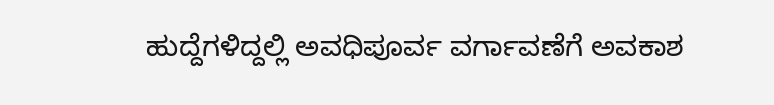ಹುದ್ದೆಗಳಿದ್ದಲ್ಲಿ ಅವಧಿಪೂರ್ವ ವರ್ಗಾವಣೆಗೆ ಅವಕಾಶ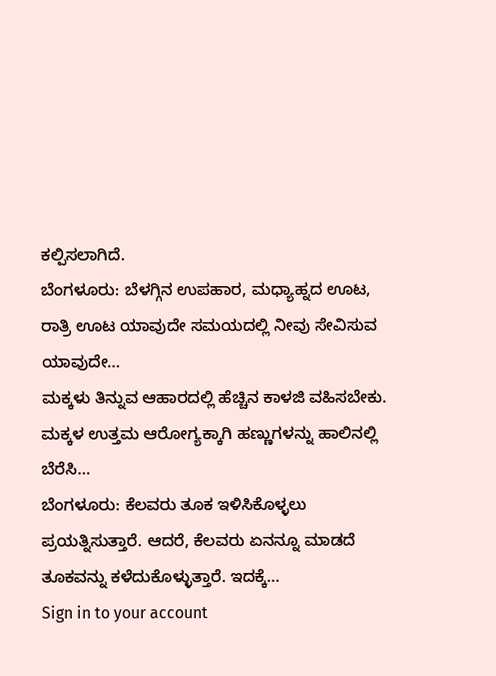ಕಲ್ಪಿಸಲಾಗಿದೆ.
ಬೆಂಗಳೂರು: ಬೆಳಗ್ಗಿನ ಉಪಹಾರ, ಮಧ್ಯಾಹ್ನದ ಊಟ, ರಾತ್ರಿ ಊಟ ಯಾವುದೇ ಸಮಯದಲ್ಲಿ ನೀವು ಸೇವಿಸುವ ಯಾವುದೇ…
ಮಕ್ಕಳು ತಿನ್ನುವ ಆಹಾರದಲ್ಲಿ ಹೆಚ್ಚಿನ ಕಾಳಜಿ ವಹಿಸಬೇಕು. ಮಕ್ಕಳ ಉತ್ತಮ ಆರೋಗ್ಯಕ್ಕಾಗಿ ಹಣ್ಣುಗಳನ್ನು ಹಾಲಿನಲ್ಲಿ ಬೆರೆಸಿ…
ಬೆಂಗಳೂರು: ಕೆಲವರು ತೂಕ ಇಳಿಸಿಕೊಳ್ಳಲು ಪ್ರಯತ್ನಿಸುತ್ತಾರೆ. ಆದರೆ, ಕೆಲವರು ಏನನ್ನೂ ಮಾಡದೆ ತೂಕವನ್ನು ಕಳೆದುಕೊಳ್ಳುತ್ತಾರೆ. ಇದಕ್ಕೆ…
Sign in to your account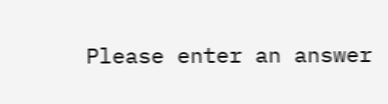Please enter an answer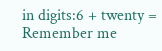in digits:6 + twenty =
Remember me